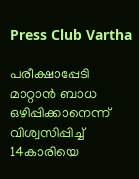Press Club Vartha

പരീക്ഷാപ്പേടി മാറ്റാന്‍ ബാധ ഒഴിപ്പിക്കാനെന്ന് വിശ്വസിപ്പിച്ച് 14കാരിയെ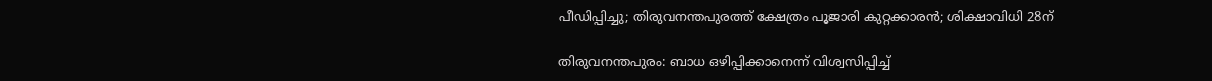പീഡിപ്പിച്ചു; തിരുവനന്തപുരത്ത് ക്ഷേത്രം പൂജാരി കുറ്റക്കാരന്‍; ശിക്ഷാവിധി 28ന്

തിരുവനന്തപുരം: ബാധ ഒഴിപ്പിക്കാനെന്ന് വിശ്വസിപ്പിച്ച്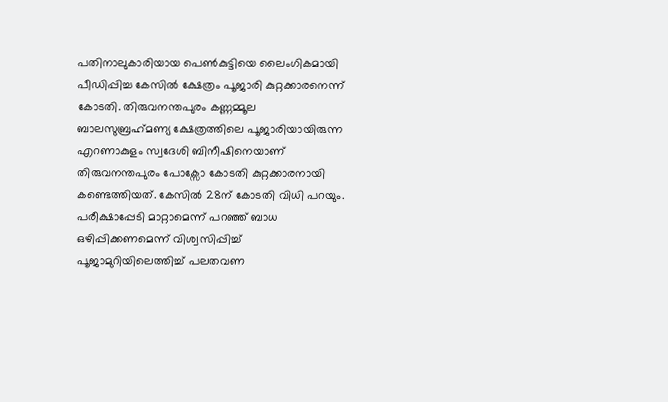പതിനാലുകാരിയായ പെണ്‍കുട്ടിയെ ലൈംഗികമായി പീഡിപ്പിച്ച കേസില്‍ ക്ഷേത്രം പൂജാരി കുറ്റക്കാരനെന്ന് കോടതി. തിരുവനന്തപുരം കണ്ണമ്മൂല ബാലസുബ്രഹ്‌മണ്യ ക്ഷേത്രത്തിലെ പൂജാരിയായിരുന്ന എറണാകുളം സ്വദേശി ബിനീഷിനെയാണ് തിരുവനന്തപുരം പോക്സോ കോടതി കുറ്റക്കാരനായി കണ്ടെത്തിയത്. കേസില്‍ 28ന് കോടതി വിധി പറയും. പരീക്ഷാപ്പേടി മാറ്റാമെന്ന് പറഞ്ഞ് ബാധ ഒഴിപ്പിക്കണമെന്ന് വിശ്വസിപ്പിച്ച് പൂജാമുറിയിലെത്തിച്ച് പലതവണ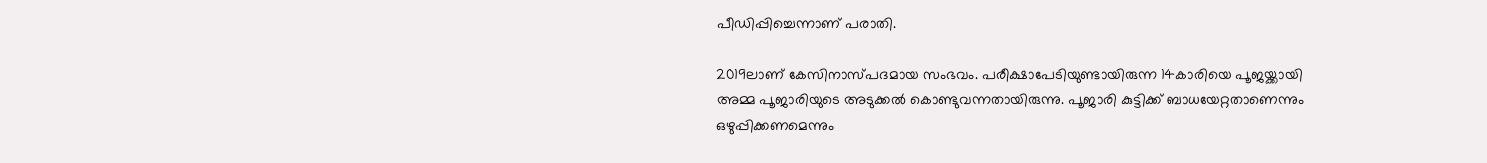പീഡിപ്പിച്ചെന്നാണ് പരാതി.

2019ലാണ് കേസിനാസ്പദമായ സംഭവം. പരീക്ഷാപേടിയുണ്ടായിരുന്ന 14കാരിയെ പൂജയ്ക്കായി അമ്മ പൂജാരിയുടെ അടുക്കല്‍ കൊണ്ടുവന്നതായിരുന്നു. പൂജാരി കുട്ടിക്ക് ബാധയേറ്റതാണെന്നും ഒഴുപ്പിക്കണമെന്നും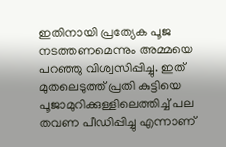ഇതിനായി പ്രത്യേക പൂജ നടത്തണമെന്നും അമ്മയെ പറഞ്ഞു വിശ്വസിപ്പിച്ചു. ഇത് മുതലെടുത്ത് പ്രതി കുട്ടിയെ പൂജാമുറിക്കുള്ളിലെത്തിച്ച് പല തവണ പീഡിപ്പിച്ചു എന്നാണ്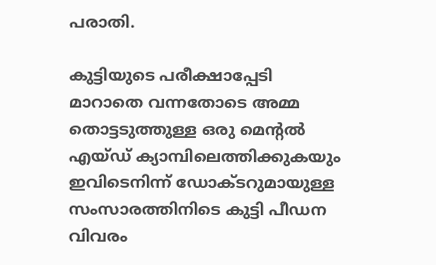പരാതി.

കുട്ടിയുടെ പരീക്ഷാപ്പേടി മാറാതെ വന്നതോടെ അമ്മ തൊട്ടടുത്തുള്ള ഒരു മെന്റല്‍ എയ്ഡ് ക്യാമ്പിലെത്തിക്കുകയും ഇവിടെനിന്ന് ഡോക്ടറുമായുള്ള സംസാരത്തിനിടെ കുട്ടി പീഡന വിവരം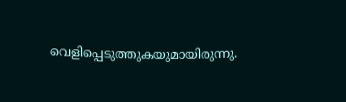വെളിപ്പെടുത്തുകയുമായിരുന്നു.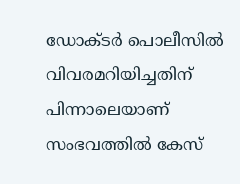ഡോക്ടര്‍ പൊലീസില്‍ വിവരമറിയിച്ചതിന് പിന്നാലെയാണ് സംഭവത്തില്‍ കേസ്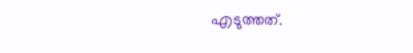എടുത്തത്.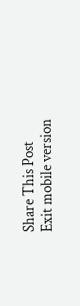Share This Post
Exit mobile version